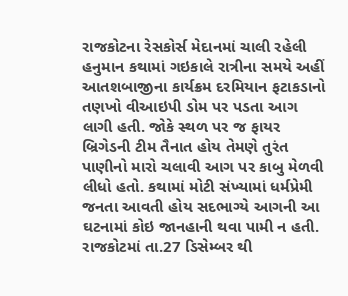રાજકોટના રેસકોર્સ મેદાનમાં ચાલી રહેલી હનુમાન કથામાં ગઇકાલે રાત્રીના સમયે અહીં આતશબાજીના કાર્યક્રમ દરમિયાન ફટાકડાનો તણખો વીઆઇપી ડોમ પર પડતા આગ લાગી હતી. જોકે સ્થળ પર જ ફાયર બ્રિગેડની ટીમ તૈનાત હોય તેમણે તુરંત પાણીનો મારો ચલાવી આગ પર કાબુ મેળવી લીધો હતો. કથામાં મોટી સંખ્યામાં ધર્મપ્રેમી જનતા આવતી હોય સદભાગ્યે આગની આ ઘટનામાં કોઇ જાનહાની થવા પામી ન હતી.
રાજકોટમાં તા.27 ડિસેમ્બર થી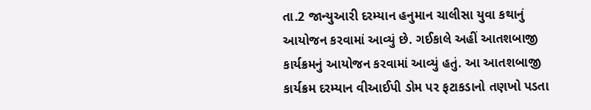તા.2 જાન્યુઆરી દરમ્યાન હનુમાન ચાલીસા યુવા કથાનું આયોજન કરવામાં આવ્યું છે. ગઈકાલે અહીં આતશબાજી કાર્યક્રમનું આયોજન કરવામાં આવ્યું હતું. આ આતશબાજી કાર્યક્રમ દરમ્યાન વીઆઈપી ડોમ પર ફટાકડાનો તણખો પડતા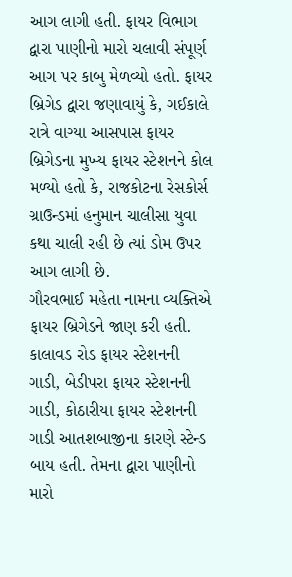આગ લાગી હતી. ફાયર વિભાગ દ્વારા પાણીનો મારો ચલાવી સંપૂર્ણ આગ પર કાબુ મેળવ્યો હતો. ફાયર બ્રિગેડ દ્વારા જણાવાયું કે, ગઈકાલે રાત્રે વાગ્યા આસપાસ ફાયર બ્રિગેડના મુખ્ય ફાયર સ્ટેશનને કોલ મળ્યો હતો કે, રાજકોટના રેસકોર્સ ગ્રાઉન્ડમાં હનુમાન ચાલીસા યુવા કથા ચાલી રહી છે ત્યાં ડોમ ઉપર આગ લાગી છે.
ગૌરવભાઈ મહેતા નામના વ્યક્તિએ ફાયર બ્રિગેડને જાણ કરી હતી. કાલાવડ રોડ ફાયર સ્ટેશનની ગાડી, બેડીપરા ફાયર સ્ટેશનની ગાડી, કોઠારીયા ફાયર સ્ટેશનની ગાડી આતશબાજીના કારણે સ્ટેન્ડ બાય હતી. તેમના દ્વારા પાણીનો મારો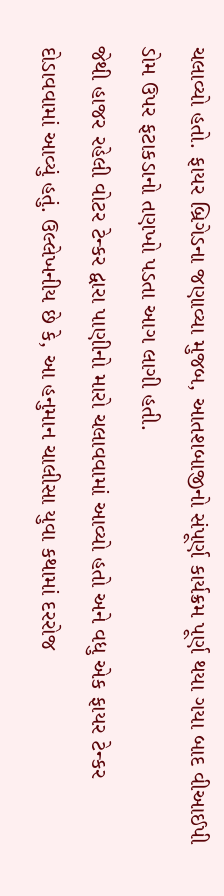ચલાવ્યો હતો. ફાયર બ્રિગેડના જણાવ્યા મુજબ, આતશબાજીનો સંપૂર્ણ કાર્યક્રમ પૂર્ણ થયા ગયા બાદ વીઆઈપી ડોમ ઉપર ફટાકડાનો તણખો પડતા આગ લાગી હતી.
જેથી હાજર રહેલી વોટર ટેન્કર દ્વારા પાણીનો મારો ચલાવવામાં આવ્યો હતો અને વધુ એક ફાયર ટેન્કર દોડાવવામાં આવ્યું હતું. ઉલ્લેખનીય છે કે, આ હનુમાન ચાલીસા યુવા કથામાં દરરોજ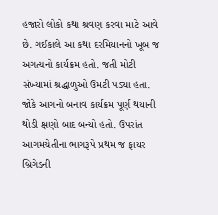હજારો લોકો કથા શ્રવણ કરવા માટે આવે છે. ગઈકાલે આ કથા દરમિયાનનો ખૂબ જ અગત્યનો કાર્યક્રમ હતો. જતી મોટી સંખ્યામાં શ્રદ્ધાળુઓ ઉમટી પડ્યા હતા.
જોકે આગનો બનાવ કાર્યક્રમ પૂર્ણ થયાની થોડી ક્ષણો બાદ બન્યો હતો. ઉપરાંત આગમચેતીના ભાગરૂપે પ્રથમ જ ફાયર બ્રિગેડની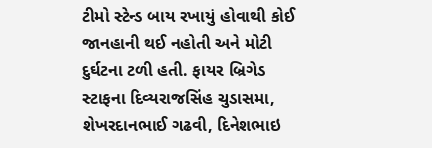ટીમો સ્ટેન્ડ બાય રખાયું હોવાથી કોઈ જાનહાની થઈ નહોતી અને મોટી દુર્ઘટના ટળી હતી. ફાયર બ્રિગેડ સ્ટાફના દિવ્યરાજસિંહ ચુડાસમા, શેખરદાનભાઈ ગઢવી, દિનેશભાઇ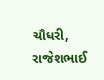ચૌધરી, રાજેશભાઈ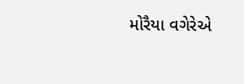મોરૈયા વગેરેએ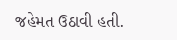જહેમત ઉઠાવી હતી.